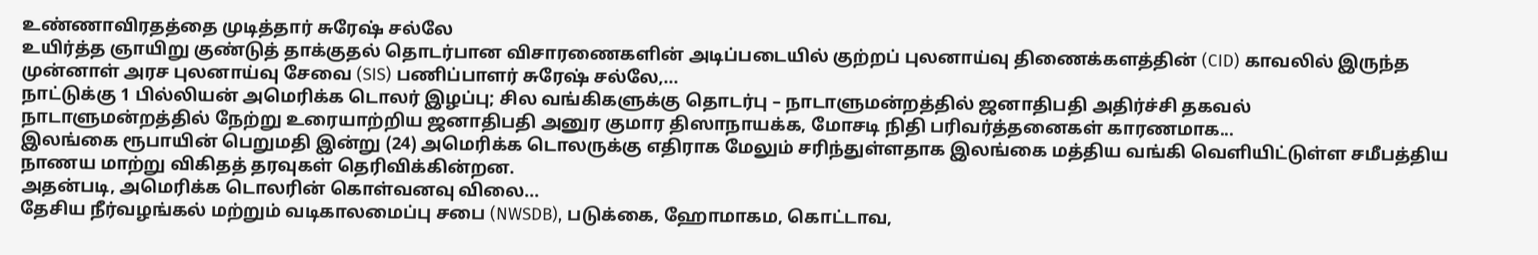உண்ணாவிரதத்தை முடித்தார் சுரேஷ் சல்லே
உயிர்த்த ஞாயிறு குண்டுத் தாக்குதல் தொடர்பான விசாரணைகளின் அடிப்படையில் குற்றப் புலனாய்வு திணைக்களத்தின் (CID) காவலில் இருந்த முன்னாள் அரச புலனாய்வு சேவை (SIS) பணிப்பாளர் சுரேஷ் சல்லே,...
நாட்டுக்கு 1 பில்லியன் அமெரிக்க டொலர் இழப்பு; சில வங்கிகளுக்கு தொடர்பு – நாடாளுமன்றத்தில் ஜனாதிபதி அதிர்ச்சி தகவல்
நாடாளுமன்றத்தில் நேற்று உரையாற்றிய ஜனாதிபதி அனுர குமார திஸாநாயக்க, மோசடி நிதி பரிவர்த்தனைகள் காரணமாக...
இலங்கை ரூபாயின் பெறுமதி இன்று (24) அமெரிக்க டொலருக்கு எதிராக மேலும் சரிந்துள்ளதாக இலங்கை மத்திய வங்கி வெளியிட்டுள்ள சமீபத்திய நாணய மாற்று விகிதத் தரவுகள் தெரிவிக்கின்றன.
அதன்படி, அமெரிக்க டொலரின் கொள்வனவு விலை...
தேசிய நீர்வழங்கல் மற்றும் வடிகாலமைப்பு சபை (NWSDB), படுக்கை, ஹோமாகம, கொட்டாவ,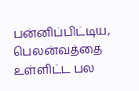பன்னிப்பிட்டிய, பெலன்வத்தை உள்ளிட்ட பல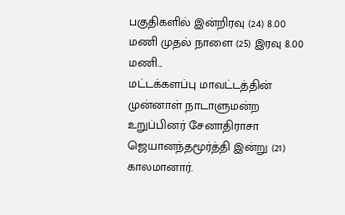பகுதிகளில் இன்றிரவு (24) 8.00 மணி முதல் நாளை (25) இரவு 8.00 மணி...
மட்டக்களப்பு மாவட்டத்தின் முன்னாள் நாடாளுமன்ற உறுப்பினர் சேனாதிராசா ஜெயானந்தமூர்த்தி இன்று (21) காலமானார்.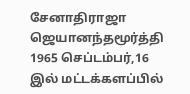சேனாதிராஜா ஜெயானந்தமூர்த்தி 1965 செப்டம்பர்,16 இல் மட்டக்களப்பில்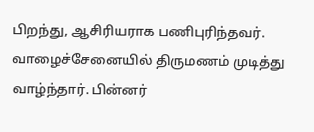பிறந்து, ஆசிரியராக பணிபுரிந்தவர். வாழைச்சேனையில் திருமணம் முடித்து வாழ்ந்தார். பின்னர்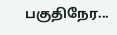பகுதிநேர...